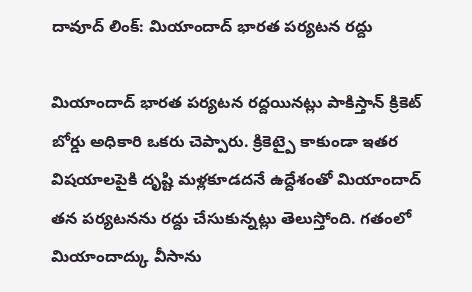దావూద్ లింక్: మియాందాద్ భారత పర్యటన రద్దు

మియాందాద్ భారత పర్యటన రద్దయినట్లు పాకిస్తాన్ క్రికెట్ బోర్డు అధికారి ఒకరు చెప్పారు. క్రికెట్పై కాకుండా ఇతర విషయాలపైకి దృష్టి మళ్లకూడదనే ఉద్దేశంతో మియాందాద్ తన పర్యటనను రద్దు చేసుకున్నట్లు తెలుస్తోంది. గతంలో మియాందాద్కు వీసాను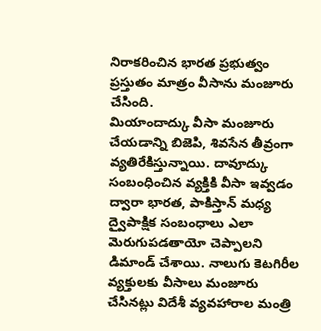నిరాకరించిన భారత ప్రభుత్వం ప్రస్తుతం మాత్రం వీసాను మంజూరు చేసింది.
మియాందాద్కు వీసా మంజూరు చేయడాన్ని బిజెపి, శివసేన తీవ్రంగా వ్యతిరేకిస్తున్నాయి. దావూద్కు సంబంధించిన వ్యక్తికి వీసా ఇవ్వడం ద్వారా భారత, పాకిస్తాన్ మధ్య ద్వైపాక్షిక సంబంధాలు ఎలా మెరుగుపడతాయో చెప్పాలని డిమాండ్ చేశాయి. నాలుగు కెటగిరీల వ్యక్తులకు వీసాలు మంజూరు చేసినట్లు విదేశీ వ్యవహారాల మంత్రి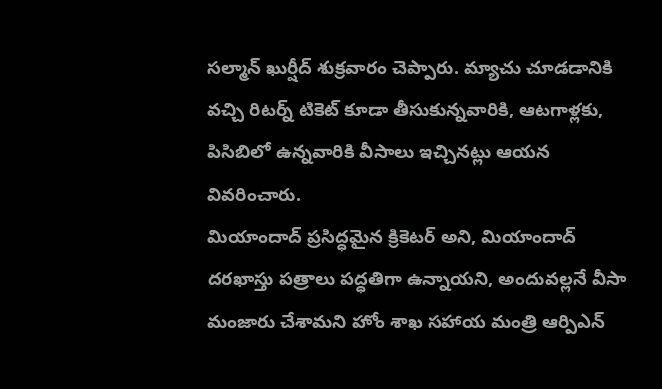సల్మాన్ ఖుర్షీద్ శుక్రవారం చెప్పారు. మ్యాచు చూడడానికి వచ్చి రిటర్న్ టికెట్ కూడా తీసుకున్నవారికి, ఆటగాళ్లకు, పిసిబిలో ఉన్నవారికి వీసాలు ఇచ్చినట్లు ఆయన వివరించారు.
మియాందాద్ ప్రసిద్ధమైన క్రికెటర్ అని, మియాందాద్ దరఖాస్తు పత్రాలు పద్ధతిగా ఉన్నాయని, అందువల్లనే వీసా మంజారు చేశామని హోం శాఖ సహాయ మంత్రి ఆర్పిఎన్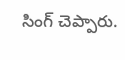సింగ్ చెప్పారు.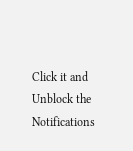Click it and Unblock the Notifications